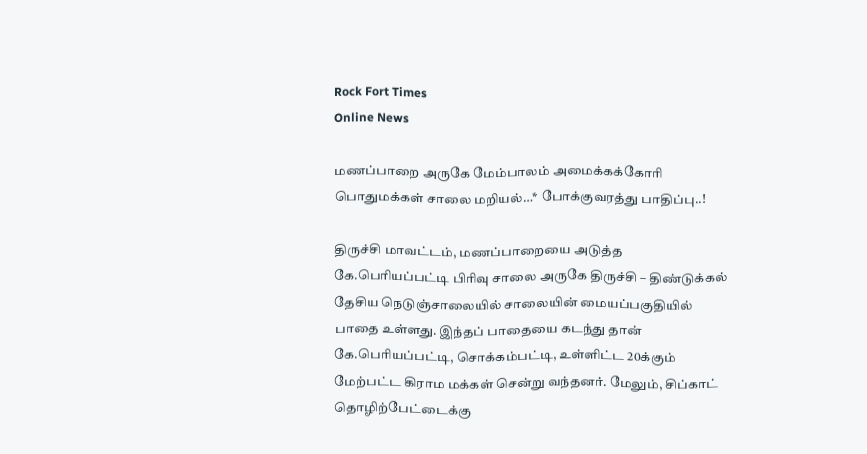Rock Fort Times
Online News

மணப்பாறை அருகே மேம்பாலம் அமைக்கக்கோரி பொதுமக்கள் சாலை மறியல்…* போக்குவரத்து பாதிப்பு..!

திருச்சி மாவட்டம், மணப்பாறையை அடுத்த கே.பெரியப்பட்டி பிரிவு சாலை அருகே திருச்சி – திண்டுக்கல் தேசிய நெடுஞ்சாலையில் சாலையின் மையப்பகுதியில் பாதை உள்ளது. இந்தப் பாதையை கடந்து தான் கே.பெரியப்பட்டி, சொக்கம்பட்டி, உள்ளிட்ட 20க்கும் மேற்பட்ட கிராம மக்கள் சென்று வந்தனர். மேலும், சிப்காட் தொழிற்பேட்டைக்கு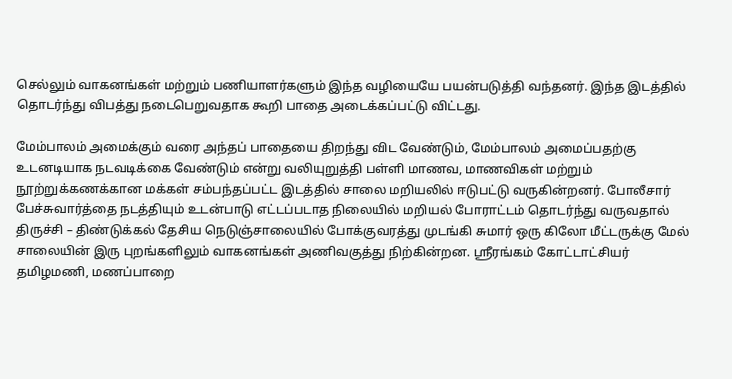செல்லும் வாகனங்கள் மற்றும் பணியாளர்களும் இந்த வழியையே பயன்படுத்தி வந்தனர். இந்த இடத்தில் தொடர்ந்து விபத்து நடைபெறுவதாக கூறி பாதை அடைக்கப்பட்டு விட்டது.

மேம்பாலம் அமைக்கும் வரை அந்தப் பாதையை திறந்து விட வேண்டும், மேம்பாலம் அமைப்பதற்கு உடனடியாக நடவடிக்கை வேண்டும் என்று வலியுறுத்தி பள்ளி மாணவ, மாணவிகள் மற்றும் நூற்றுக்கணக்கான மக்கள் சம்பந்தப்பட்ட இடத்தில் சாலை மறியலில் ஈடுபட்டு வருகின்றனர். போலீசார் பேச்சுவார்த்தை நடத்தியும் உடன்பாடு எட்டப்படாத நிலையில் மறியல் போராட்டம் தொடர்ந்து வருவதால் திருச்சி – திண்டுக்கல் தேசிய நெடுஞ்சாலையில் போக்குவரத்து முடங்கி சுமார் ஒரு கிலோ மீட்டருக்கு மேல் சாலையின் இரு புறங்களிலும் வாகனங்கள் அணிவகுத்து நிற்கின்றன. ஸ்ரீரங்கம் கோட்டாட்சியர் தமிழமணி, மணப்பாறை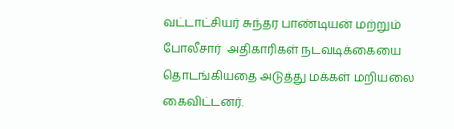வட்டாட்சியர் சுந்தர பாண்டியன் மற்றும் போலீசார்  அதிகாரிகள் நடவடிக்கையை தொடங்கியதை அடுத்து மக்கள் மறியலை கைவிட்டனர்.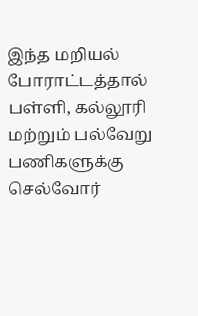இந்த மறியல் போராட்டத்தால் பள்ளி, கல்லூரி மற்றும் பல்வேறு பணிகளுக்கு செல்வோர்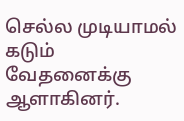செல்ல முடியாமல் கடும் வேதனைக்கு ஆளாகினர்.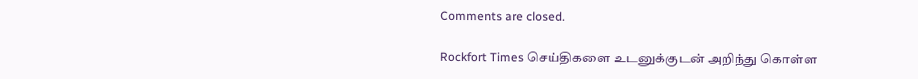Comments are closed.

Rockfort Times செய்திகளை உடனுக்குடன் அறிந்து கொள்ள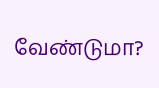வேண்டுமா?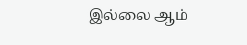இல்லை ஆம்